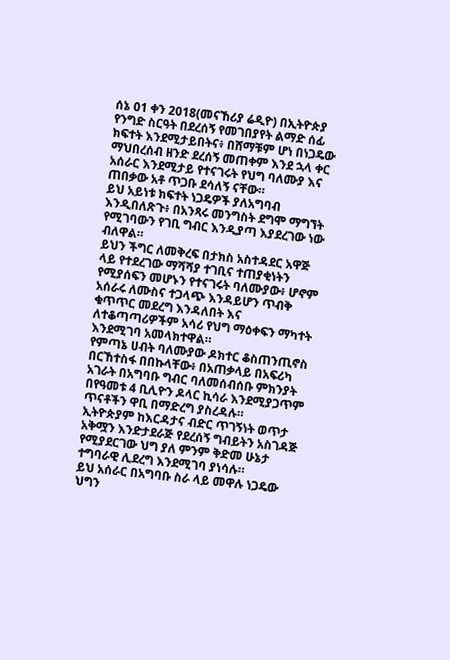ሰኔ 01 ቀን 2018(መናኸሪያ ሬዲዮ) በኢትዮጵያ የንግድ ስርዓት በደረሰኝ የመገበያየት ልማድ ሰፊ ክፍተት እንደሚታይበትና፥ በሸማቹም ሆነ በነጋዴው ማህበረሰብ ዘንድ ደረሰኝ መጠቀም እንደ ኋላ ቀር አሰራር እንደሚታይ የተናገሩት የህግ ባለሙያ እና ጠበቃው አቶ ጥጋቡ ደሳለኝ ናቸው።
ይህ አይነቱ ክፍተት ነጋዴዎች ያለአግባብ እንዲበለጽጉ፥ በአንጻሩ መንግስት ደግሞ ማግኘት የሚገባውን የገቢ ግብር እንዲያጣ እያደረገው ነው ብለዋል።
ይህን ችግር ለመቅረፍ በታክስ አስተዳደር አዋጅ ላይ የተደረገው ማሻሻያ ተገቢና ተጠያቂነትን የሚያሰፍን መሆኑን የተናገሩት ባለሙያው፥ ሆኖም አሰራሩ ለሙስና ተጋላጭ እንዳይሆን ጥብቅ ቁጥጥር መደረግ እንዳለበት እና ለተቆጣጣሪዎችም አሳሪ የህግ ማዕቀፍን ማካተት እንደሚገባ አመላክተዋል።
የምጣኔ ሀብት ባለሙያው ዶክተር ቆስጠንጢኖስ በርኸተስፋ በበኩላቸው፥ በአጠቃላይ በአፍሪካ አገራት በአግባቡ ግብር ባለመሰብሰቡ ምክንያት በየዓመቱ 4 ቢሊዮን ዶላር ኪሳራ እንደሚያጋጥም ጥናቶችን ዋቢ በማድረግ ያስረዳሉ።
ኢትዮጵያም ከእርዳታና ብድር ጥገኝነት ወጥታ አቅሟን እንድታደራጅ የደረሰኝ ግብይትን አስገዳጅ የሚያደርገው ህግ ያለ ምንም ቅድመ ሁኔታ ተግባራዊ ሊደረግ እንደሚገባ ያነሳሉ።
ይህ አሰራር በአግባቡ ስራ ላይ መዋሉ ነጋዴው ህግን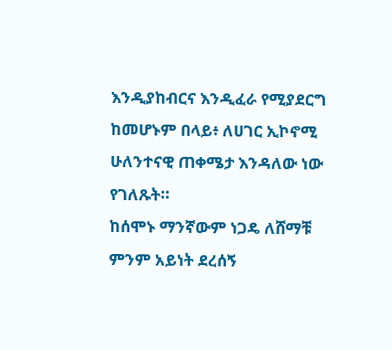እንዲያከብርና እንዲፈራ የሚያደርግ ከመሆኑም በላይ፥ ለሀገር ኢኮኖሚ ሁለንተናዊ ጠቀሜታ እንዳለው ነው የገለጹት።
ከሰሞኑ ማንኛውም ነጋዴ ለሸማቹ ምንም አይነት ደረሰኝ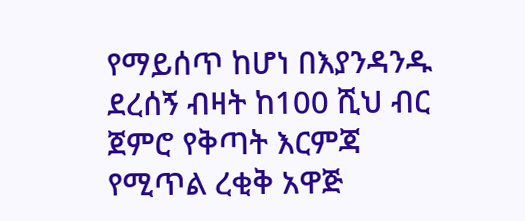የማይሰጥ ከሆነ በእያንዳንዱ ደረሰኝ ብዛት ከ100 ሺህ ብር ጀምሮ የቅጣት እርምጃ የሚጥል ረቂቅ አዋጅ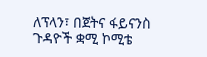ለፕላን፣ በጀትና ፋይናንስ ጉዳዮች ቋሚ ኮሚቴ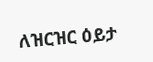ለዝርዝር ዕይታ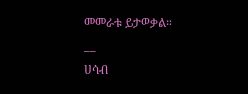መመራቱ ይታወቃል።
__
ሀሳብ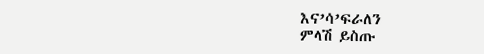እና’ሳ’ፍራለን
ምላሽ ይስጡ